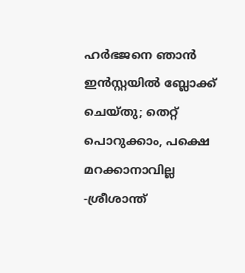ഹര്‍ഭജനെ ഞാന്‍ ഇന്‍സ്റ്റയില്‍ ബ്ലോക്ക് ചെയ്തു; തെറ്റ് പൊറുക്കാം, പക്ഷെ മറക്കാനാവില്ല -ശ്രീശാന്ത്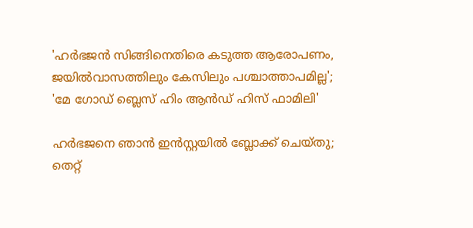'ഹര്‍ഭജന്‍ സിങ്ങിനെതിരെ കടുത്ത ആരോപണം, ജയില്‍വാസത്തിലും കേസിലും പശ്ചാത്താപമില്ല'; 'മേ ഗോഡ് ബ്ലെസ് ഹിം ആന്‍ഡ് ഹിസ് ഫാമിലി'

ഹര്‍ഭജനെ ഞാന്‍ ഇന്‍സ്റ്റയില്‍ ബ്ലോക്ക് ചെയ്തു; തെറ്റ്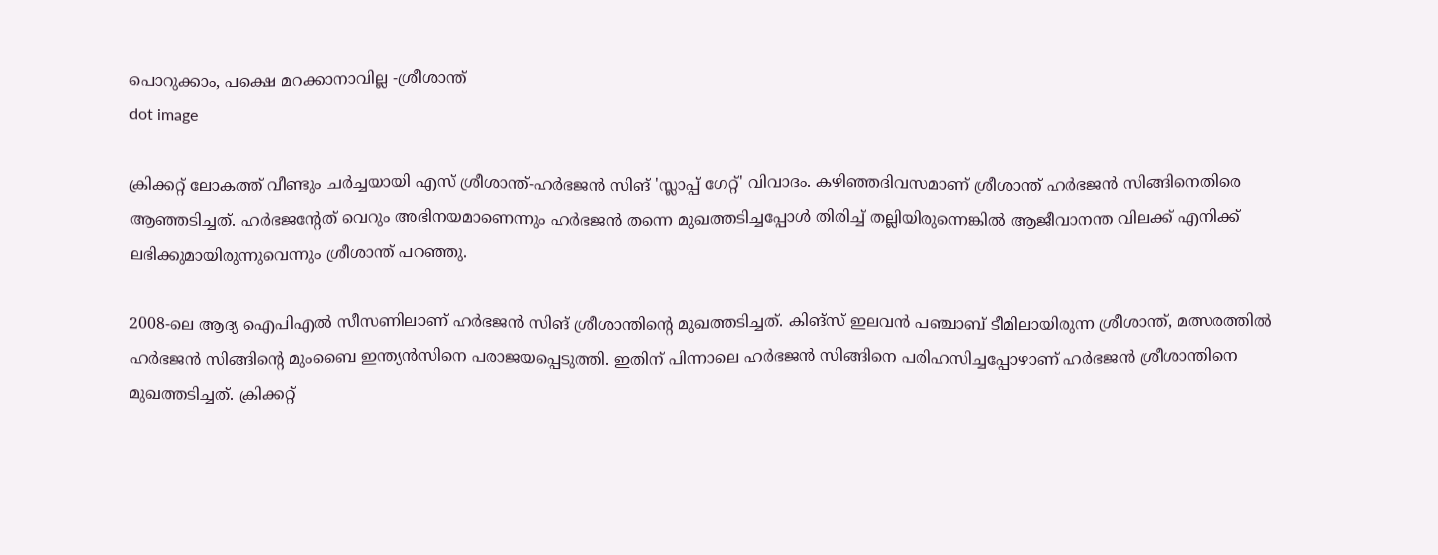പൊറുക്കാം, പക്ഷെ മറക്കാനാവില്ല -ശ്രീശാന്ത്
dot image

ക്രിക്കറ്റ് ലോകത്ത് വീണ്ടും ചര്‍ച്ചയായി എസ് ശ്രീശാന്ത്-ഹര്‍ഭജന്‍ സിങ് 'സ്ലാപ്പ് ഗേറ്റ്' വിവാദം. കഴിഞ്ഞദിവസമാണ് ശ്രീശാന്ത് ഹര്‍ഭജന്‍ സിങ്ങിനെതിരെ ആഞ്ഞടിച്ചത്. ഹര്‍ഭജന്റേത് വെറും അഭിനയമാണെന്നും ഹര്‍ഭജന്‍ തന്നെ മുഖത്തടിച്ചപ്പോള്‍ തിരിച്ച് തല്ലിയിരുന്നെങ്കില്‍ ആജീവാനന്ത വിലക്ക് എനിക്ക് ലഭിക്കുമായിരുന്നുവെന്നും ശ്രീശാന്ത് പറഞ്ഞു.

2008-ലെ ആദ്യ ഐപിഎല്‍ സീസണിലാണ് ഹര്‍ഭജന്‍ സിങ് ശ്രീശാന്തിന്റെ മുഖത്തടിച്ചത്. കിങ്‌സ് ഇലവന്‍ പഞ്ചാബ് ടീമിലായിരുന്ന ശ്രീശാന്ത്, മത്സരത്തില്‍ ഹര്‍ഭജന്‍ സിങ്ങിന്റെ മുംബൈ ഇന്ത്യന്‍സിനെ പരാജയപ്പെടുത്തി. ഇതിന് പിന്നാലെ ഹര്‍ഭജന്‍ സിങ്ങിനെ പരിഹസിച്ചപ്പോഴാണ് ഹര്‍ഭജന്‍ ശ്രീശാന്തിനെ മുഖത്തടിച്ചത്. ക്രിക്കറ്റ്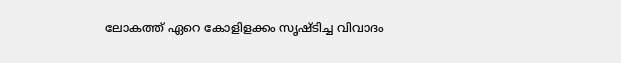ലോകത്ത് ഏറെ കോളിളക്കം സൃഷ്ടിച്ച വിവാദം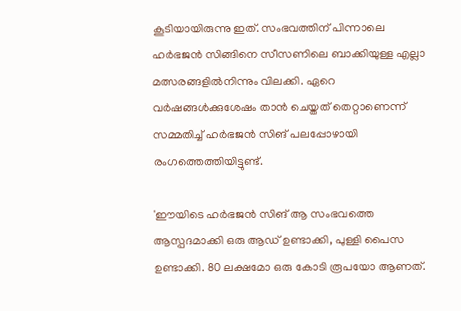കൂടിയായിരുന്നു ഇത്. സംഭവത്തിന് പിന്നാലെ ഹര്‍ഭജന്‍ സിങ്ങിനെ സീസണിലെ ബാക്കിയുള്ള എല്ലാ മത്സരങ്ങളില്‍നിന്നും വിലക്കി. ഏറെ വര്‍ഷങ്ങള്‍ക്കുശേഷം താന്‍ ചെയ്തത് തെറ്റാണെന്ന് സമ്മതിച്ച് ഹര്‍ഭജന്‍ സിങ് പലപ്പോഴായി രംഗത്തെത്തിയിട്ടുണ്ട്.

'ഈയിടെ ഹര്‍ഭജന്‍ സിങ് ആ സംഭവത്തെ ആസ്പദമാക്കി ഒരു ആഡ് ഉണ്ടാക്കി, പുള്ളി പൈസ ഉണ്ടാക്കി. 80 ലക്ഷമോ ഒരു കോടി രൂപയോ ആണത്.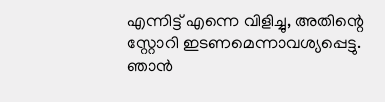എന്നിട്ട് എന്നെ വിളിച്ചു, അതിന്റെ സ്റ്റോറി ഇടണമെന്നാവശ്യപ്പെട്ടു. ഞാന്‍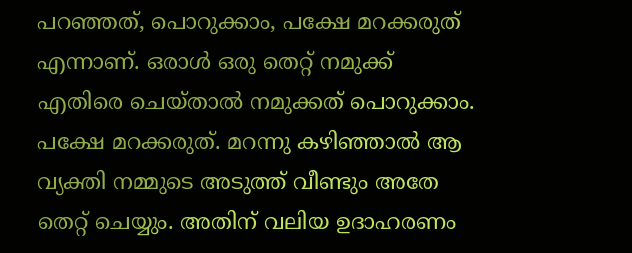പറഞ്ഞത്, പൊറുക്കാം, പക്ഷേ മറക്കരുത് എന്നാണ്. ഒരാള്‍ ഒരു തെറ്റ് നമുക്ക് എതിരെ ചെയ്താല്‍ നമുക്കത് പൊറുക്കാം. പക്ഷേ മറക്കരുത്. മറന്നു കഴിഞ്ഞാല്‍ ആ വ്യക്തി നമ്മുടെ അടുത്ത് വീണ്ടും അതേ തെറ്റ് ചെയ്യും. അതിന് വലിയ ഉദാഹരണം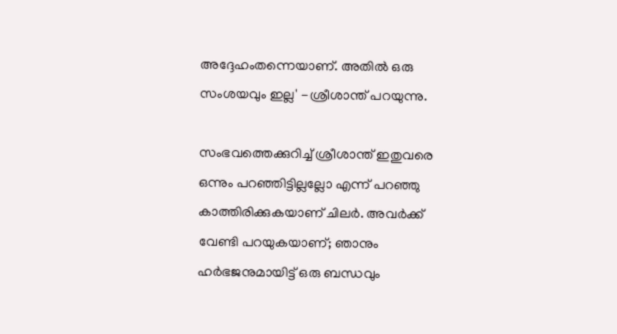അദ്ദേഹംതന്നെയാണ്. അതില്‍ ഒരു സംശയവും ഇല്ല' -ശ്രീശാന്ത് പറയുന്നു.

സംഭവത്തെക്കുറിച്ച് ശ്രീശാന്ത് ഇതുവരെ ഒന്നും പറഞ്ഞിട്ടില്ലല്ലോ എന്ന് പറഞ്ഞു കാത്തിരിക്കുകയാണ് ചിലര്‍. അവര്‍ക്ക് വേണ്ടി പറയുകയാണ്; ഞാനും ഹര്‍ഭജനുമായിട്ട് ഒരു ബന്ധവും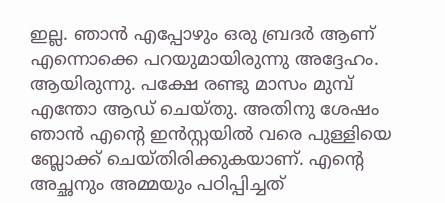ഇല്ല. ഞാന്‍ എപ്പോഴും ഒരു ബ്രദര്‍ ആണ് എന്നൊക്കെ പറയുമായിരുന്നു അദ്ദേഹം. ആയിരുന്നു. പക്ഷേ രണ്ടു മാസം മുമ്പ് എന്തോ ആഡ് ചെയ്തു. അതിനു ശേഷം ഞാന്‍ എന്റെ ഇന്‍സ്റ്റയില്‍ വരെ പുള്ളിയെ ബ്ലോക്ക് ചെയ്തിരിക്കുകയാണ്. എന്റെ അച്ഛനും അമ്മയും പഠിപ്പിച്ചത്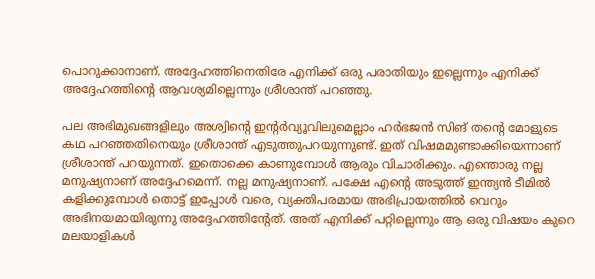പൊറുക്കാനാണ്. അദ്ദേഹത്തിനെതിരേ എനിക്ക് ഒരു പരാതിയും ഇല്ലെന്നും എനിക്ക് അദ്ദേഹത്തിന്റെ ആവശ്യമില്ലെന്നും ശ്രീശാന്ത് പറഞ്ഞു.

പല അഭിമുഖങ്ങളിലും അശ്വിന്റെ ഇന്റര്‍വ്യൂവിലുമെല്ലാം ഹര്‍ഭജന്‍ സിങ് തന്റെ മോളുടെ കഥ പറഞ്ഞതിനെയും ശ്രീശാന്ത് എടുത്തുപറയുന്നുണ്ട്. ഇത് വിഷമമുണ്ടാക്കിയെന്നാണ് ശ്രീശാന്ത് പറയുന്നത്. ഇതൊക്കെ കാണുമ്പോള്‍ ആരും വിചാരിക്കും. എന്തൊരു നല്ല മനുഷ്യനാണ് അദ്ദേഹമെന്ന്. നല്ല മനുഷ്യനാണ്. പക്ഷേ എന്റെ അടുത്ത് ഇന്ത്യന്‍ ടീമില്‍ കളിക്കുമ്പോള്‍ തൊട്ട് ഇപ്പോള്‍ വരെ, വ്യക്തിപരമായ അഭിപ്രായത്തില്‍ വെറും അഭിനയമായിരുന്നു അദ്ദേഹത്തിന്റേത്. അത് എനിക്ക് പറ്റില്ലെന്നും ആ ഒരു വിഷയം കുറെ മലയാളികള്‍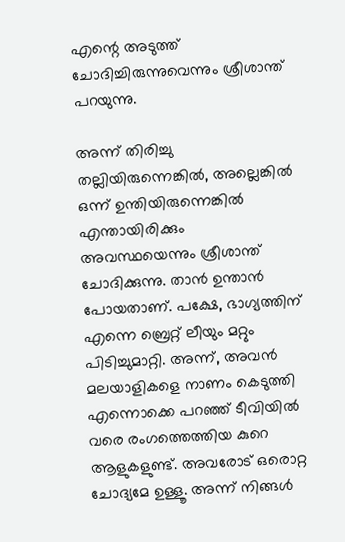എന്റെ അടുത്ത് ചോദിച്ചിരുന്നുവെന്നും ശ്രീശാന്ത് പറയുന്നു.

അന്ന് തിരിച്ചു തല്ലിയിരുന്നെങ്കില്‍, അല്ലെങ്കില്‍ ഒന്ന് ഉന്തിയിരുന്നെങ്കില്‍ എന്തായിരിക്കും അവസ്ഥയെന്നും ശ്രീശാന്ത് ചോദിക്കുന്നു. താന്‍ ഉന്താന്‍ പോയതാണ്. പക്ഷേ, ഭാഗ്യത്തിന് എന്നെ ബ്രെറ്റ് ലീയും മറ്റും പിടിച്ചുമാറ്റി. അന്ന്, അവന്‍ മലയാളികളെ നാണം കെടുത്തി എന്നൊക്കെ പറഞ്ഞ് ടീവിയില്‍ വരെ രംഗത്തെത്തിയ കുറെ ആളുകളുണ്ട്. അവരോട് ഒരൊറ്റ ചോദ്യമേ ഉള്ളൂ. അന്ന് നിങ്ങള്‍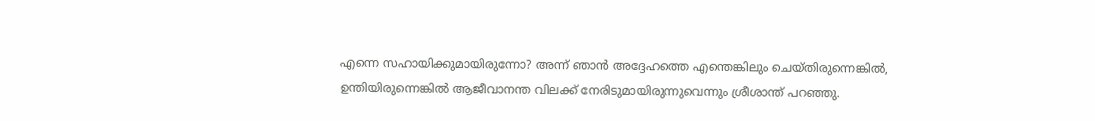എന്നെ സഹായിക്കുമായിരുന്നോ? അന്ന് ഞാന്‍ അദ്ദേഹത്തെ എന്തെങ്കിലും ചെയ്തിരുന്നെങ്കില്‍, ഉന്തിയിരുന്നെങ്കില്‍ ആജീവാനന്ത വിലക്ക് നേരിടുമായിരുന്നുവെന്നും ശ്രീശാന്ത് പറഞ്ഞു.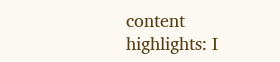content highlights: I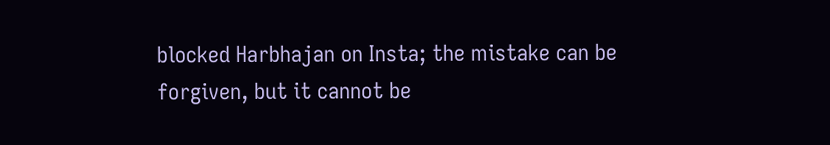blocked Harbhajan on Insta; the mistake can be forgiven, but it cannot be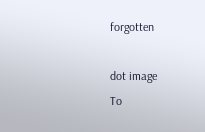forgotten

dot image
To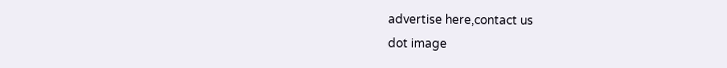advertise here,contact us
dot image